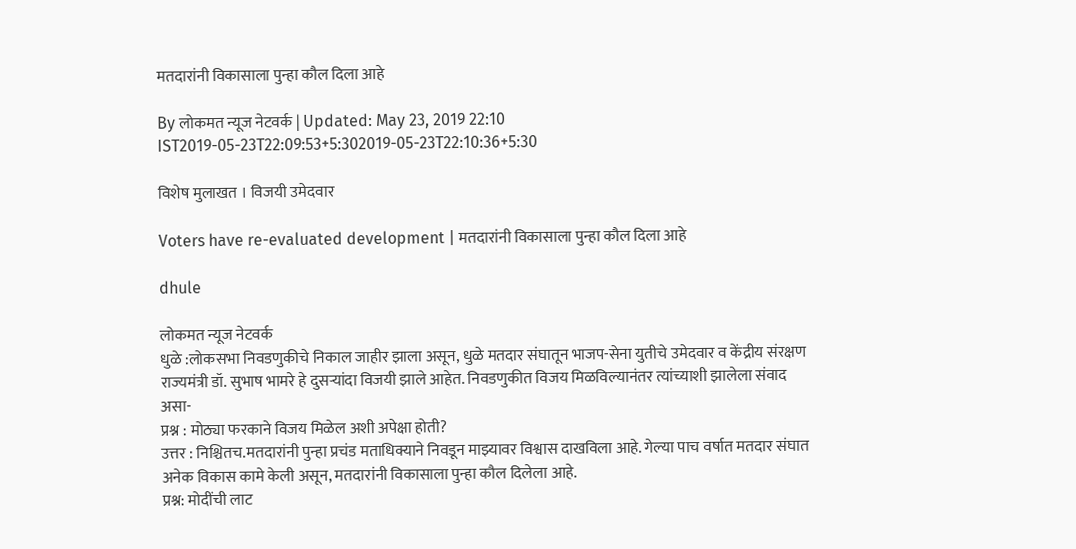मतदारांनी विकासाला पुन्हा कौल दिला आहे

By लोकमत न्यूज नेटवर्क | Updated: May 23, 2019 22:10 IST2019-05-23T22:09:53+5:302019-05-23T22:10:36+5:30

विशेष मुलाखत । विजयी उमेदवार

Voters have re-evaluated development | मतदारांनी विकासाला पुन्हा कौल दिला आहे

dhule

लोकमत न्यूज नेटवर्क
धुळे :लोकसभा निवडणुकीचे निकाल जाहीर झाला असून, धुळे मतदार संघातून भाजप-सेना युतीचे उमेदवार व केंद्रीय संरक्षण राज्यमंत्री डॉ. सुभाष भामरे हे दुसऱ्यांदा विजयी झाले आहेत. निवडणुकीत विजय मिळविल्यानंतर त्यांच्याशी झालेला संवाद असा-
प्रश्न : मोठ्या फरकाने विजय मिळेल अशी अपेक्षा होती?
उत्तर : निश्चितच.मतदारांनी पुन्हा प्रचंड मताधिक्याने निवडून माझ्यावर विश्वास दाखविला आहे. गेल्या पाच वर्षात मतदार संघात अनेक विकास कामे केली असून, मतदारांनी विकासाला पुन्हा कौल दिलेला आहे.
प्रश्न: मोदींची लाट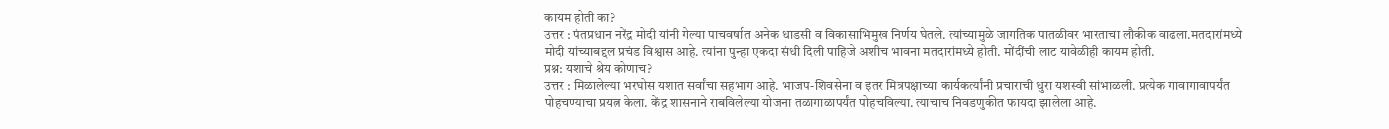कायम होती का?
उत्तर : पंतप्रधान नरेंद्र मोदी यांनी गेल्या पाचवर्षात अनेक धाडसी व विकासाभिमुख निर्णय घेतले. त्यांच्यामुळे जागतिक पातळीवर भारताचा लौकीक वाढला.मतदारांमध्ये मोदी यांच्याबद्दल प्रचंड विश्वास आहे. त्यांना पुन्हा एकदा संधी दिली पाहिजे अशीच भावना मतदारांमध्ये होती. मोंदींची लाट यावेळीही कायम होती.
प्रश्न: यशाचे श्रेय कोणाच?
उत्तर : मिळालेल्या भरघोस यशात सर्वांचा सहभाग आहे. भाजप-शिवसेना व इतर मित्रपक्षाच्या कार्यकर्त्यांनी प्रचाराची धुरा यशस्वी सांभाळली. प्रत्येक गावागावापर्यंत पोहचण्याचा प्रयत्न केला. केंद्र शासनाने राबविलेल्या योजना तळागाळापर्यंत पोहचविल्या. त्याचाच निवडणुकीत फायदा झालेला आहे.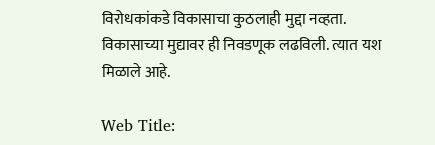विरोधकांकडे विकासाचा कुठलाही मुद्दा नव्हता. विकासाच्या मुद्यावर ही निवडणूक लढविली. त्यात यश मिळाले आहे.

Web Title: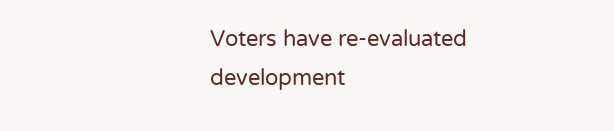Voters have re-evaluated development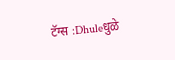टॅग्स :Dhuleधुळे